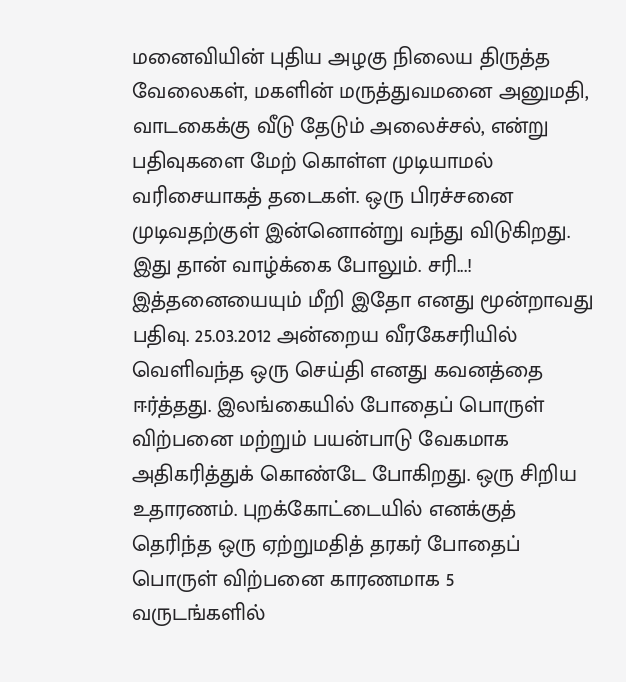மனைவியின் புதிய அழகு நிலைய திருத்த வேலைகள், மகளின் மருத்துவமனை அனுமதி,
வாடகைக்கு வீடு தேடும் அலைச்சல், என்று பதிவுகளை மேற் கொள்ள முடியாமல்
வரிசையாகத் தடைகள். ஒரு பிரச்சனை முடிவதற்குள் இன்னொன்று வந்து விடுகிறது.
இது தான் வாழ்க்கை போலும். சரி...! இத்தனையையும் மீறி இதோ எனது மூன்றாவது
பதிவு. 25.03.2012 அன்றைய வீரகேசரியில் வெளிவந்த ஒரு செய்தி எனது கவனத்தை
ஈர்த்தது. இலங்கையில் போதைப் பொருள் விற்பனை மற்றும் பயன்பாடு வேகமாக
அதிகரித்துக் கொண்டே போகிறது. ஒரு சிறிய உதாரணம். புறக்கோட்டையில் எனக்குத்
தெரிந்த ஒரு ஏற்றுமதித் தரகர் போதைப் பொருள் விற்பனை காரணமாக 5
வருடங்களில்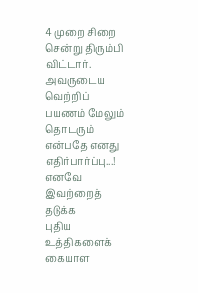4 முறை சிறை சென்று திரும்பி விட்டார். அவருடைய வெற்றிப்
பயணம் மேலும் தொடரும் என்பதே எனது எதிர்பார்ப்பு...! எனவே இவற்றைத் தடுக்க
புதிய உத்திகளைக் கையாள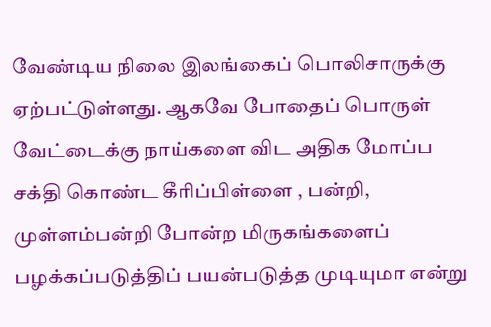வேண்டிய நிலை இலங்கைப் பொலிசாருக்கு
ஏற்பட்டுள்ளது. ஆகவே போதைப் பொருள் வேட்டைக்கு நாய்களை விட அதிக மோப்ப
சக்தி கொண்ட கீரிப்பிள்ளை , பன்றி, முள்ளம்பன்றி போன்ற மிருகங்களைப்
பழக்கப்படுத்திப் பயன்படுத்த முடியுமா என்று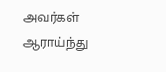அவர்கள் ஆராய்ந்து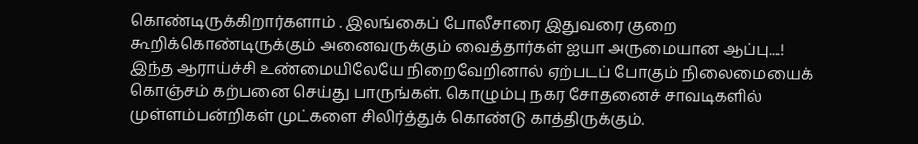கொண்டிருக்கிறார்களாம் . இலங்கைப் போலீசாரை இதுவரை குறை
கூறிக்கொண்டிருக்கும் அனைவருக்கும் வைத்தார்கள் ஐயா அருமையான ஆப்பு....!
இந்த ஆராய்ச்சி உண்மையிலேயே நிறைவேறினால் ஏற்படப் போகும் நிலைமையைக்
கொஞ்சம் கற்பனை செய்து பாருங்கள். கொழும்பு நகர சோதனைச் சாவடிகளில்
முள்ளம்பன்றிகள் முட்களை சிலிர்த்துக் கொண்டு காத்திருக்கும்.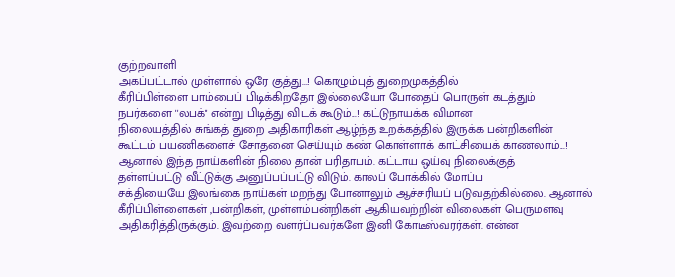குற்றவாளி
அகப்பட்டால் முள்ளால் ஒரே குத்து...! கொழும்புத் துறைமுகத்தில்
கீரிப்பிள்ளை பாம்பைப் பிடிக்கிறதோ இல்லையோ போதைப் பொருள் கடத்தும்
நபர்களை ''லபக்'' என்று பிடித்து விடக் கூடும்...! கட்டுநாயக்க விமான
நிலையத்தில் சுங்கத் துறை அதிகாரிகள் ஆழ்ந்த உறக்கத்தில் இருக்க பன்றிகளின்
கூட்டம் பயணிகளைச் சோதனை செய்யும் கண் கொள்ளாக் காட்சியைக் காணலாம்...!
ஆனால் இந்த நாய்களின் நிலை தான் பரிதாபம். கட்டாய ஒய்வு நிலைக்குத்
தள்ளப்பட்டு வீட்டுக்கு அனுப்பப்பட்டு விடும். காலப் போக்கில் மோப்ப
சக்தியையே இலங்கை நாய்கள் மறந்து போனாலும் ஆச்சரியப் படுவதற்கில்லை. ஆனால்
கீரிப்பிள்ளைகள் ,பன்றிகள், முள்ளம்பன்றிகள் ஆகியவற்றின் விலைகள் பெருமளவு
அதிகரித்திருக்கும். இவற்றை வளர்ப்பவர்களே இனி கோடீஸ்வரர்கள். என்ன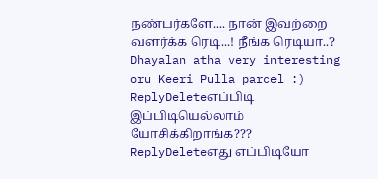நண்பர்களே.... நான் இவற்றை வளர்க்க ரெடி...! நீங்க ரெடியா..?
Dhayalan atha very interesting oru Keeri Pulla parcel :)
ReplyDeleteஎப்பிடி இப்பிடியெல்லாம் யோசிக்கிறாங்க???
ReplyDeleteஎது எப்பிடியோ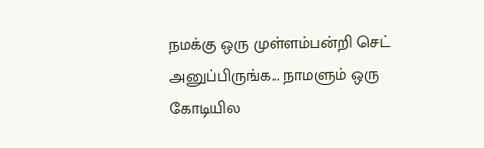நமக்கு ஒரு முள்ளம்பன்றி செட் அனுப்பிருங்க... நாமளும் ஒரு கோடியில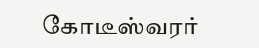கோடீஸ்வரர்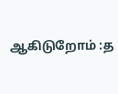ஆகிடுறோம் :த